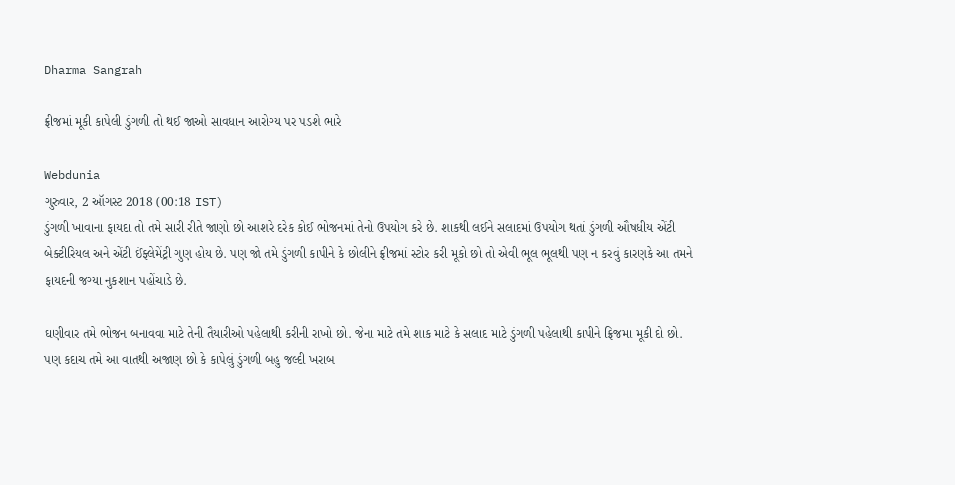Dharma Sangrah

ફ્રીજમાં મૂકી કાપેલી ડુંગળી તો થઈ જાઓ સાવધાન આરોગ્ય પર પડશે ભારે

Webdunia
ગુરુવાર, 2 ઑગસ્ટ 2018 (00:18 IST)
ડુંગળી ખાવાના ફાયદા તો તમે સારી રીતે જાણો છો આશરે દરેક કોઈ ભોજનમાં તેનો ઉપયોગ કરે છે. શાકથી લઈને સલાદમાં ઉપયોગ થતાં ડુંગળી ઔષધીય એંટી બેક્ટીરિયલ અને એંટી ઈંફ્લેમેંટ્રી ગુણ હોય છે. પણ જો તમે ડુંગળી કાપીને કે છોલીને ફ્રીજમાં સ્ટોર કરી મૂકો છો તો એવી ભૂલ ભૂલથી પણ ન કરવું કારણકે આ તમને
ફાયદની જગ્યા નુકશાન પહોંચાડે છે.

ઘણીવાર તમે ભોજન બનાવવા માટે તેની તૈયારીઓ પહેલાથી કરીની રાખો છો. જેના માટે તમે શાક માટે કે સલાદ માટે ડુંગળી પહેલાથી કાપીને ફ્રિજમા મૂકી દો છો. પણ કદાચ તમે આ વાતથી અજાણ છો કે કાપેલું ડુંગળી બહુ જલ્દી ખરાબ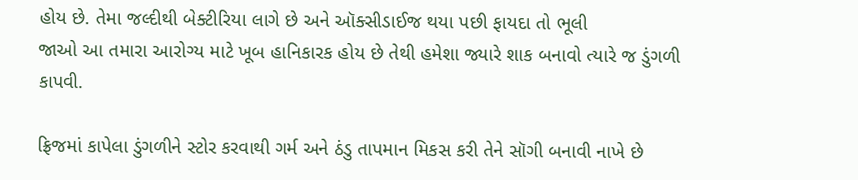હોય છે. તેમા જલ્દીથી બેક્ટીરિયા લાગે છે અને ઑક્સીડાઈજ થયા પછી ફાયદા તો ભૂલી
જાઓ આ તમારા આરોગ્ય માટે ખૂબ હાનિકારક હોય છે તેથી હમેશા જ્યારે શાક બનાવો ત્યારે જ ડુંગળી કાપવી.

ફ્રિજમાં કાપેલા ડુંગળીને સ્ટોર કરવાથી ગર્મ અને ઠંડુ તાપમાન મિકસ કરી તેને સૉગી બનાવી નાખે છે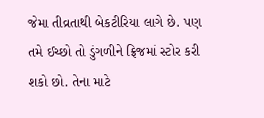જેમા તીવ્રતાથી બેકટીરિયા લાગે છે. પણ તમે ઈચ્છો તો ડુંગળીને ફ્રિજમાં સ્ટોર કરી શકો છો. તેના માટે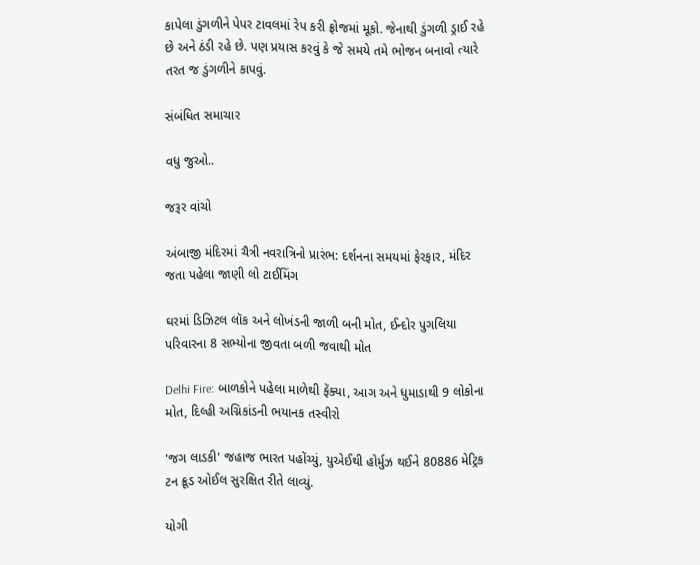કાપેલા ડુંગળીને પેપર ટાવલમાં રેપ કરી ફ્રોજમાં મૂકો. જેનાથી ડુંગળી ડ્રાઈ રહે છે અને ઠંડી રહે છે. પણ પ્રયાસ કરવું કે જે સમયે તમે ભોજન બનાવો ત્યારે તરત જ ડુંગળીને કાપવું.

સંબંધિત સમાચાર

વધુ જુઓ..

જરૂર વાંચો

અંબાજી મંદિરમાં ચૈત્રી નવરાત્રિનો પ્રારંભ: દર્શનના સમયમાં ફેરફાર, મંદિર જતા પહેલા જાણી લો ટાઈમિંગ

ઘરમાં ડિઝિટલ લૉક અને લોખંડની જાળી બની મોત, ઈન્દોર પુગલિયા પરિવારના 8 સભ્યોના જીવતા બળી જવાથી મોત

Delhi Fire: બાળકોને પહેલા માળેથી ફેંક્યા, આગ અને ધુમાડાથી 9 લોકોના મોત, દિલ્હી અગ્નિકાંડની ભયાનક તસ્વીરો

'જગ લાડકી' જહાજ ભારત પહોંચ્યું, યુએઈથી હોર્મુઝ થઈને 80886 મેટ્રિક ટન ક્રૂડ ઓઈલ સુરક્ષિત રીતે લાવ્યું.

યોગી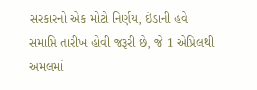સરકારનો એક મોટો નિર્ણય, ઇંડાની હવે સમાપ્તિ તારીખ હોવી જરૂરી છે, જે 1 એપ્રિલથી અમલમાં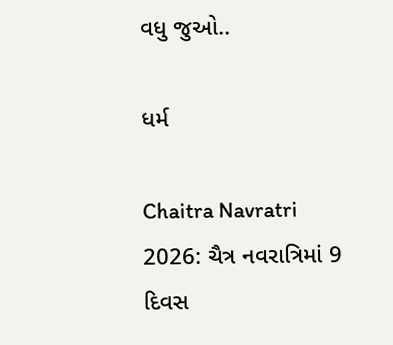વધુ જુઓ..

ધર્મ

Chaitra Navratri 2026: ચૈત્ર નવરાત્રિમાં 9 દિવસ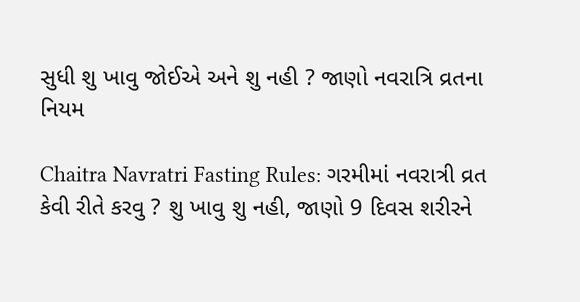સુધી શુ ખાવુ જોઈએ અને શુ નહી ? જાણો નવરાત્રિ વ્રતના નિયમ

Chaitra Navratri Fasting Rules: ગરમીમાં નવરાત્રી વ્રત કેવી રીતે કરવુ ? શુ ખાવુ શુ નહી, જાણો 9 દિવસ શરીરને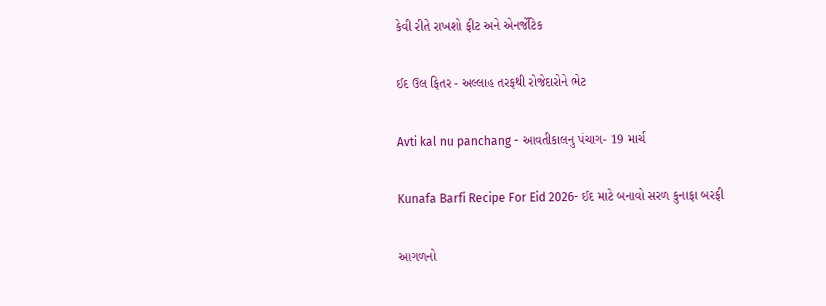કેવી રીતે રાખશો ફીટ અને એનર્જેટિક

ઈદ ઉલ ફિતર - અલ્લાહ તરફથી રોજેદારોને ભેટ

Avti kal nu panchang - આવતીકાલનુ પંચાગ- 19 માર્ચ

Kunafa Barfi Recipe For Eid 2026- ઈદ માટે બનાવો સરળ કુનાફા બરફી

આગળનો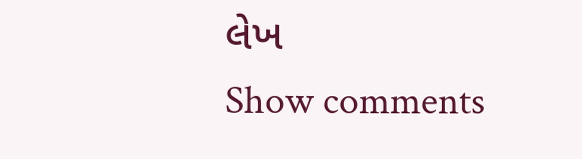લેખ
Show comments